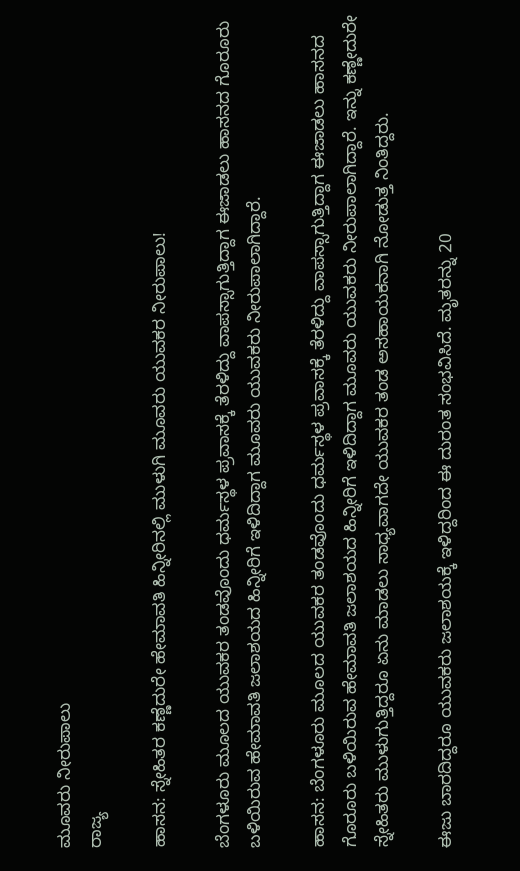ಮೂವರು ನೀರುಪಾಲು
ರಾಜ್ಯ

ಹಾಸನ: ಸ್ನೇಹಿತರ ಕಣ್ಣೆದುರೇ ಹೇಮಾವತಿ ಹಿನ್ನೀರಿನಲ್ಲಿ ಮುಳುಗಿ ಮೂವರು ಯುವಕರ ನೀರುಪಾಲು!

ಬೆಂಗಳೂರು ಮೂಲದ ಯುವಕರ ತಂಡವೊಂದು ಧರ್ಮಸ್ಥಳ ಪ್ರವಾಸಕ್ಕೆ ತೆರಳಿದ್ದು ವಾಪಸ್ಸಾಗುತ್ತಿದ್ದಾಗ ಈಜಾಡಲು ಹಾಸನದ ಗೊರೂರು ಬಳಿಯಿರುವ ಹೇಮಾವತಿ ಜಲಾಶಯದ ಹಿನ್ನೀರಿಗೆ ಇಳಿದಿದ್ದಾಗ ಮೂವರು ಯುವಕರು ನೀರುಪಾಲಾಗಿದ್ದಾರೆ.

ಹಾಸನ: ಬೆಂಗಳೂರು ಮೂಲದ ಯುವಕರ ತಂಡವೊಂದು ಧರ್ಮಸ್ಥಳ ಪ್ರವಾಸಕ್ಕೆ ತೆರಳಿದ್ದು ವಾಪಸ್ಸಾಗುತ್ತಿದ್ದಾಗ ಈಜಾಡಲು ಹಾಸನದ ಗೊರೂರು ಬಳಿಯಿರುವ ಹೇಮಾವತಿ ಜಲಾಶಯದ ಹಿನ್ನೀರಿಗೆ ಇಳಿದಿದ್ದಾಗ ಮೂವರು ಯುವಕರು ನೀರುಪಾಲಾಗಿದ್ದಾರೆ. ಇನ್ನು ಕಣ್ಣೇದುರೇ ಸ್ನೇಹಿತರು ಮುಳುಗುತ್ತಿದ್ದರೂ ಏನು ಮಾಡಲು ಸಾಧ್ಯವಾಗದೇ ಯುವಕರ ತಂಡ ಅಸಹಾಯಕನಾಗಿ ನೋಡುತ್ತ ನಿಂತಿದ್ದರು.

ಈಜು ಬಾರದಿದ್ದರೂ ಯುವಕರು ಜಲಾಶಯಕ್ಕೆ ಇಳಿದ್ದರಿಂದ ಈ ದುರಂತ ಸಂಭವಿಸಿದೆ. ಮೃತರನ್ನು 20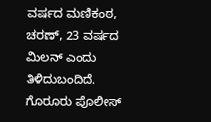ವರ್ಷದ ಮಣಿಕಂಠ, ಚರಣ್, 23 ವರ್ಷದ ಮಿಲನ್ ಎಂದು ತಿಳಿದುಬಂದಿದೆ. ಗೊರೂರು ಪೊಲೀಸ್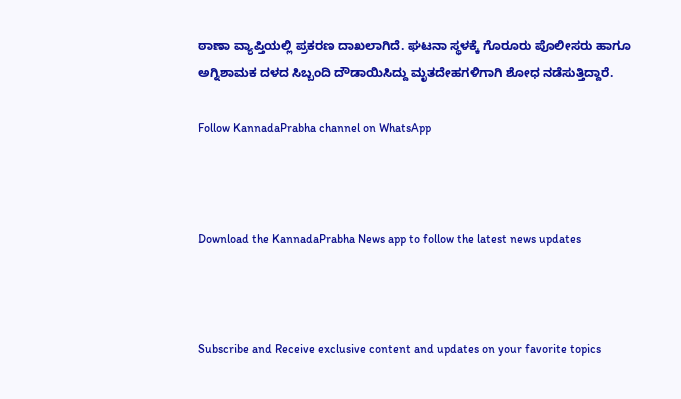ಠಾಣಾ ವ್ಯಾಪ್ತಿಯಲ್ಲಿ ಪ್ರಕರಣ ದಾಖಲಾಗಿದೆ. ಘಟನಾ ಸ್ಥಳಕ್ಕೆ ಗೊರೂರು ಪೊಲೀಸರು ಹಾಗೂ ಅಗ್ನಿಶಾಮಕ ದಳದ ಸಿಬ್ಬಂದಿ ದೌಡಾಯಿಸಿದ್ದು ಮೃತದೇಹಗಳಿಗಾಗಿ ಶೋಧ ನಡೆಸುತ್ತಿದ್ದಾರೆ.

Follow KannadaPrabha channel on WhatsApp



Download the KannadaPrabha News app to follow the latest news updates



Subscribe and Receive exclusive content and updates on your favorite topics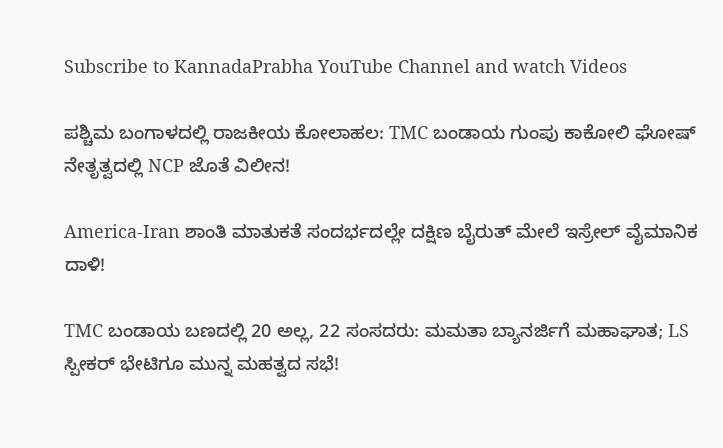Subscribe to KannadaPrabha YouTube Channel and watch Videos

ಪಶ್ಚಿಮ ಬಂಗಾಳದಲ್ಲಿ ರಾಜಕೀಯ ಕೋಲಾಹಲ: TMC ಬಂಡಾಯ ಗುಂಪು ಕಾಕೋಲಿ ಘೋಷ್ ನೇತೃತ್ವದಲ್ಲಿ NCP ಜೊತೆ ವಿಲೀನ!

America-Iran ಶಾಂತಿ ಮಾತುಕತೆ ಸಂದರ್ಭದಲ್ಲೇ ದಕ್ಷಿಣ ಬೈರುತ್ ಮೇಲೆ ಇಸ್ರೇಲ್ ವೈಮಾನಿಕ ದಾಳಿ!

TMC ಬಂಡಾಯ ಬಣದಲ್ಲಿ 20 ಅಲ್ಲ, 22 ಸಂಸದರು: ಮಮತಾ ಬ್ಯಾನರ್ಜಿಗೆ ಮಹಾಘಾತ; LS ಸ್ಪೀಕರ್ ಭೇಟಿಗೂ ಮುನ್ನ ಮಹತ್ವದ ಸಭೆ!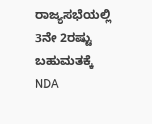ರಾಜ್ಯಸಭೆಯಲ್ಲಿ 3ನೇ 2ರಷ್ಟು ಬಹುಮತಕ್ಕೆ NDA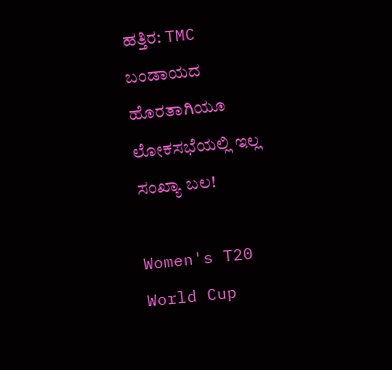ಹತ್ತಿರ: TMC ಬಂಡಾಯದ ಹೊರತಾಗಿಯೂ ಲೋಕಸಭೆಯಲ್ಲಿ ಇಲ್ಲ ಸಂಖ್ಯಾ ಬಲ!

Women's T20 World Cup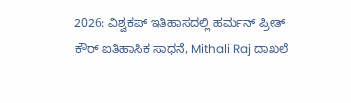2026: ವಿಶ್ವಕಪ್ ಇತಿಹಾಸದಲ್ಲಿ ಹರ್ಮನ್ ಪ್ರೀತ್ ಕೌರ್ ಐತಿಹಾಸಿಕ ಸಾಧನೆ, Mithali Raj ದಾಖಲೆ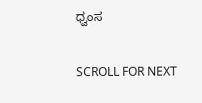ಧ್ವಂಸ

SCROLL FOR NEXT